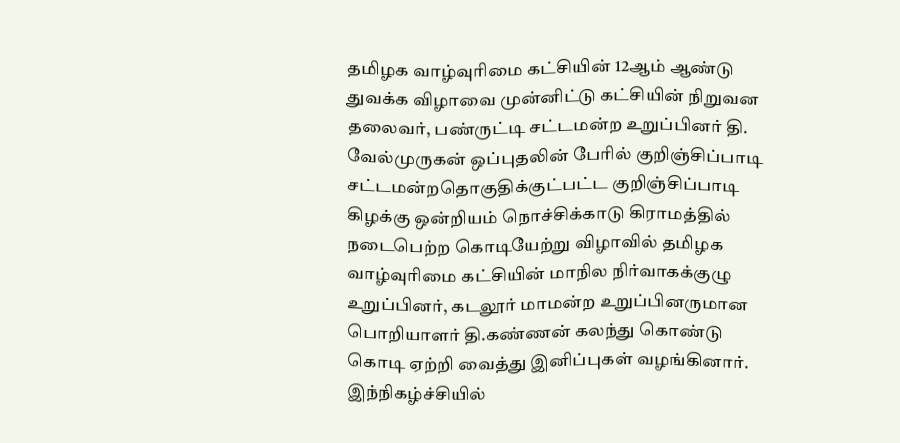தமிழக வாழ்வுரிமை கட்சியின் 12ஆம் ஆண்டு துவக்க விழாவை முன்னிட்டு கட்சியின் நிறுவன தலைவர், பண்ருட்டி சட்டமன்ற உறுப்பினர் தி. வேல்முருகன் ஒப்புதலின் பேரில் குறிஞ்சிப்பாடி சட்டமன்றதொகுதிக்குட்பட்ட குறிஞ்சிப்பாடி கிழக்கு ஒன்றியம் நொச்சிக்காடு கிராமத்தில் நடைபெற்ற கொடியேற்று விழாவில் தமிழக வாழ்வுரிமை கட்சியின் மாநில நிர்வாகக்குழு உறுப்பினர், கடலூர் மாமன்ற உறுப்பினருமான பொறியாளர் தி.கண்ணன் கலந்து கொண்டு கொடி ஏற்றி வைத்து இனிப்புகள் வழங்கினார்.
இந்நிகழ்ச்சியில்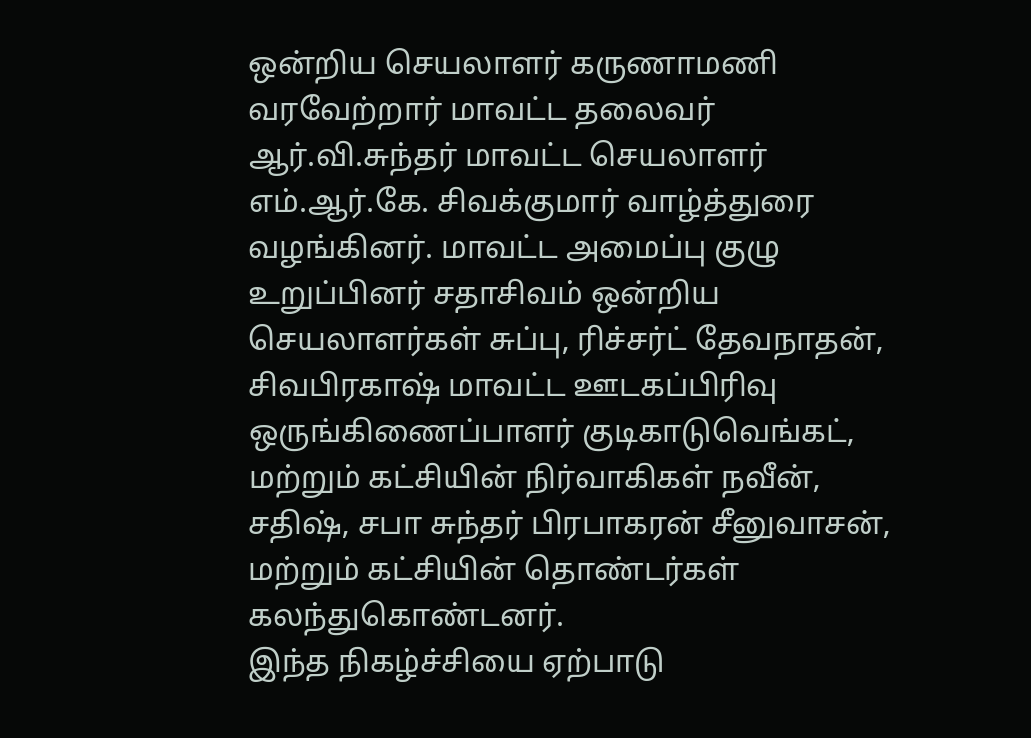ஒன்றிய செயலாளர் கருணாமணி வரவேற்றார் மாவட்ட தலைவர் ஆர்.வி.சுந்தர் மாவட்ட செயலாளர் எம்.ஆர்.கே. சிவக்குமார் வாழ்த்துரை வழங்கினர். மாவட்ட அமைப்பு குழு உறுப்பினர் சதாசிவம் ஒன்றிய செயலாளர்கள் சுப்பு, ரிச்சர்ட் தேவநாதன், சிவபிரகாஷ் மாவட்ட ஊடகப்பிரிவு ஒருங்கிணைப்பாளர் குடிகாடுவெங்கட், மற்றும் கட்சியின் நிர்வாகிகள் நவீன், சதிஷ், சபா சுந்தர் பிரபாகரன் சீனுவாசன், மற்றும் கட்சியின் தொண்டர்கள் கலந்துகொண்டனர்.
இந்த நிகழ்ச்சியை ஏற்பாடு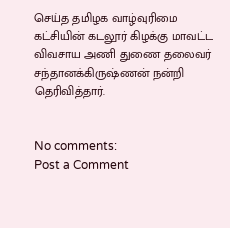செய்த தமிழக வாழ்வுரிமை கட்சியின் கடலூர் கிழக்கு மாவட்ட விவசாய அணி துணை தலைவர் சந்தானக்கிருஷ்ணன் நன்றி தெரிவித்தார்.


No comments:
Post a Comment